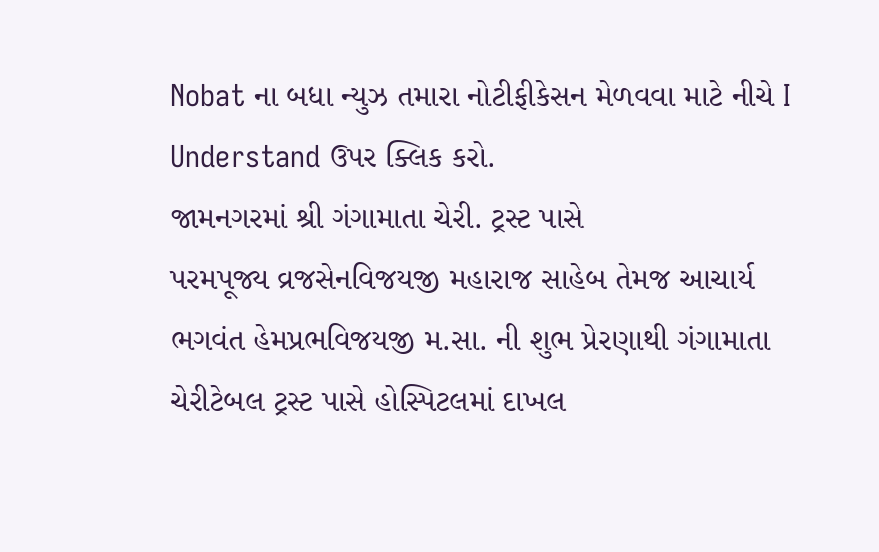Nobat ના બધા ન્યુઝ તમારા નોટીફીકેસન મેળવવા માટે નીચે I Understand ઉપર ક્લિક કરો.
જામનગરમાં શ્રી ગંગામાતા ચેરી. ટ્રસ્ટ પાસે
પરમપૂજ્ય વ્રજસેનવિજયજી મહારાજ સાહેબ તેમજ આચાર્ય ભગવંત હેમપ્રભવિજયજી મ.સા. ની શુભ પ્રેરણાથી ગંગામાતા ચેરીટેબલ ટ્રસ્ટ પાસે હોસ્પિટલમાં દાખલ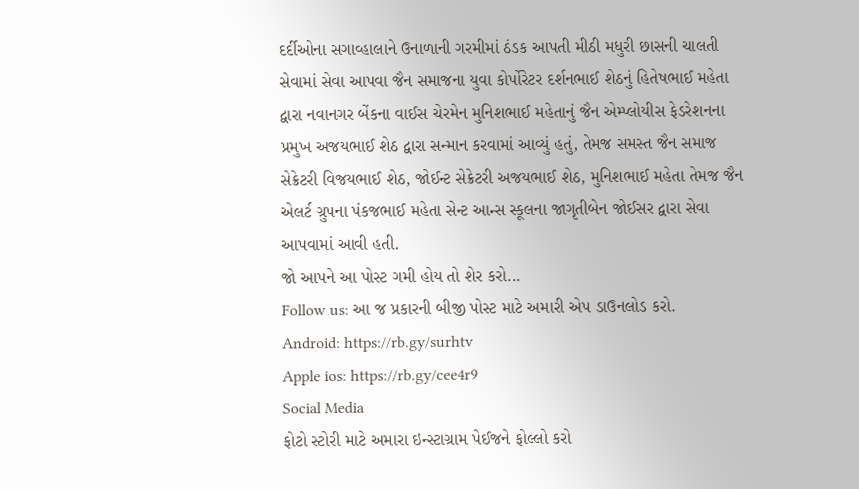દર્દીઓના સગાવ્હાલાને ઉનાળાની ગરમીમાં ઠંડક આપતી મીઠી મધુરી છાસની ચાલતી સેવામાં સેવા આપવા જૈન સમાજના યુવા કોર્પોરેટર દર્શનભાઈ શેઠનું હિતેષભાઈ મહેતા દ્વારા નવાનગર બેંકના વાઈસ ચેરમેન મુનિશભાઈ મહેતાનું જૈન એમ્પ્લોયીસ ફેડરેશનના પ્રમુખ અજયભાઈ શેઠ દ્વારા સન્માન કરવામાં આવ્યું હતું, તેમજ સમસ્ત જૈન સમાજ સેક્રેટરી વિજયભાઈ શેઠ, જોઈન્ટ સેક્રેટરી અજયભાઈ શેઠ, મુનિશભાઈ મહેતા તેમજ જૈન એલર્ટ ગ્રુપના પંકજભાઈ મહેતા સેન્ટ આન્સ સ્કૂલના જાગૃતીબેન જોઈસર દ્વારા સેવા આપવામાં આવી હતી.
જો આપને આ પોસ્ટ ગમી હોય તો શેર કરો...
Follow us: આ જ પ્રકારની બીજી પોસ્ટ માટે અમારી એપ ડાઉનલોડ કરો.
Android: https://rb.gy/surhtv
Apple ios: https://rb.gy/cee4r9
Social Media
ફોટો સ્ટોરી માટે અમારા ઇન્સ્ટાગ્રામ પેઈજને ફોલ્લો કરો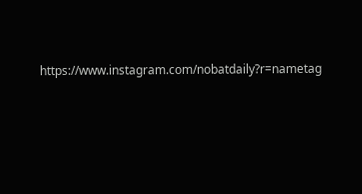https://www.instagram.com/nobatdaily?r=nametag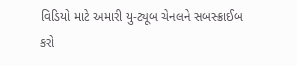વિડિયો માટે અમારી યુ-ટ્યૂબ ચેનલને સબસ્ક્રાઈબ કરો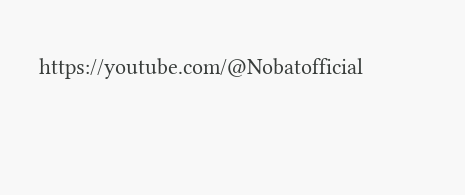https://youtube.com/@Nobatofficial